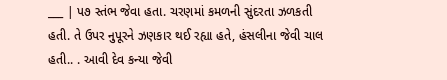___ | પ૭ સ્તંભ જેવા હતા. ચરણમાં કમળની સુંદરતા ઝળકતી હતી. તે ઉપર નુપૂરને ઝણકાર થઈ રહ્યા હતે, હંસલીના જેવી ચાલ હતી.. . આવી દેવ કન્યા જેવી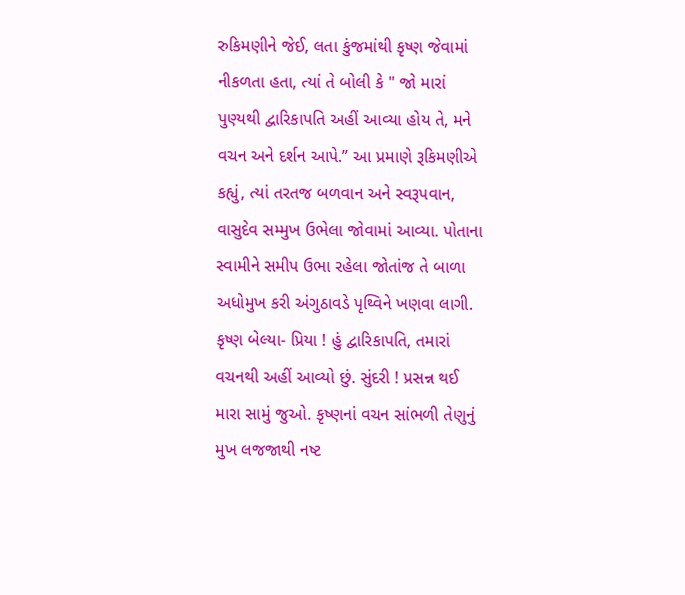રુકિમણીને જેઈ, લતા કુંજમાંથી કૃષ્ણ જેવામાં નીકળતા હતા, ત્યાં તે બોલી કે " જો મારાં પુણ્યથી દ્વારિકાપતિ અહીં આવ્યા હોય તે, મને વચન અને દર્શન આપે.” આ પ્રમાણે રૂકિમણીએ કહ્યું, ત્યાં તરતજ બળવાન અને સ્વરૂપવાન, વાસુદેવ સમ્મુખ ઉભેલા જોવામાં આવ્યા. પોતાના સ્વામીને સમીપ ઉભા રહેલા જોતાંજ તે બાળા અધોમુખ કરી અંગુઠાવડે પૃથ્વિને ખણવા લાગી. કૃષ્ણ બેલ્યા- પ્રિયા ! હું દ્વારિકાપતિ, તમારાં વચનથી અહીં આવ્યો છું. સુંદરી ! પ્રસન્ન થઈ મારા સામું જુઓ. કૃષ્ણનાં વચન સાંભળી તેણુનું મુખ લજજાથી નષ્ટ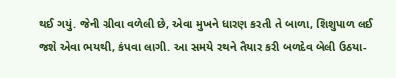થઈ ગયું. જેની ગ્રીવા વળેલી છે, એવા મુખને ધારણ કરતી તે બાળા, શિશુપાળ લઈ જશે એવા ભયથી, કંપવા લાગી. આ સમયે રથને તૈયાર કરી બળદેવ બેલી ઉઠયા-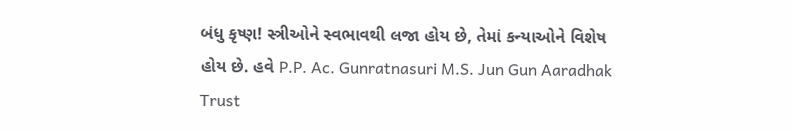બંધુ કૃષ્ણ! સ્ત્રીઓને સ્વભાવથી લજા હોય છે, તેમાં કન્યાઓને વિશેષ હોય છે. હવે P.P. Ac. Gunratnasuri M.S. Jun Gun Aaradhak Trust